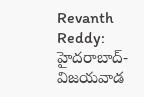Revanth Reddy: హైదరాబాద్-విజయవాడ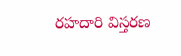రహదారి విస్తరణ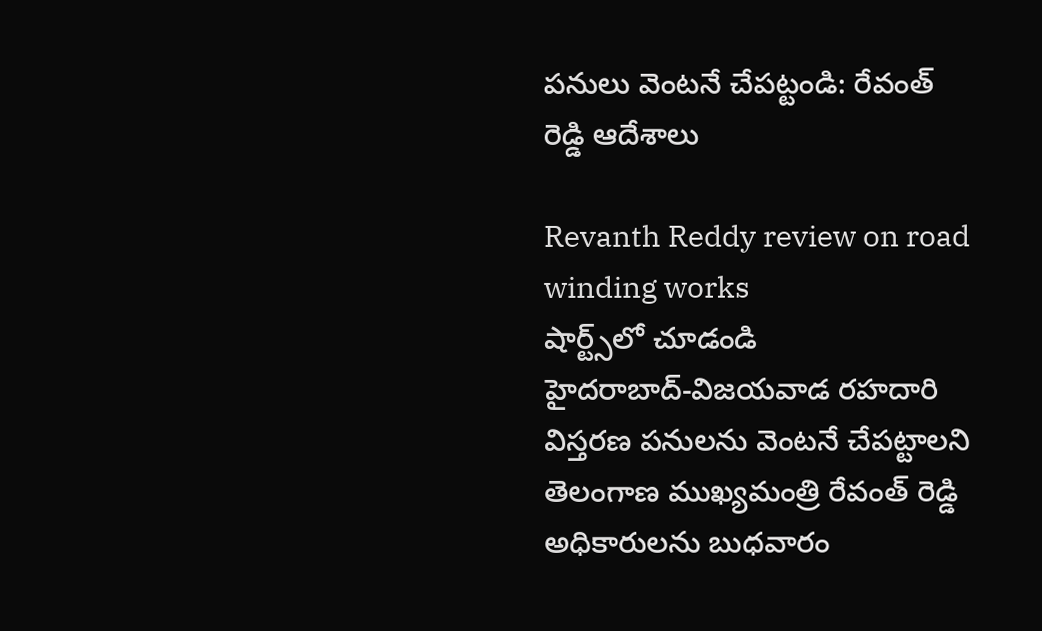పనులు వెంటనే చేపట్టండి: రేవంత్ రెడ్డి ఆదేశాలు

Revanth Reddy review on road winding works
షార్ట్స్‌లో చూడండి
హైదరాబాద్-విజయవాడ రహదారి విస్తరణ పనులను వెంటనే చేపట్టాలని తెలంగాణ ముఖ్యమంత్రి రేవంత్ రెడ్డి అధికారులను బుధవారం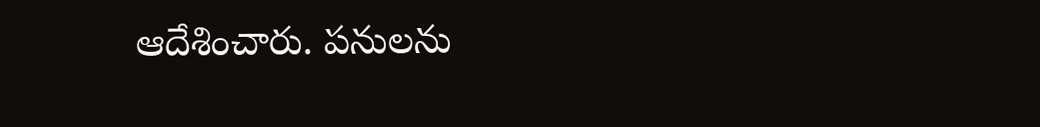ఆదేశించారు. పనులను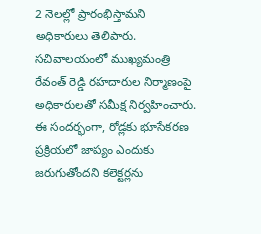2 నెలల్లో ప్రారంభిస్తామని అధికారులు తెలిపారు. సచివాలయంలో ముఖ్యమంత్రి రేవంత్ రెడ్డి రహదారుల నిర్మాణంపై అధికారులతో సమీక్ష నిర్వహించారు. ఈ సందర్భంగా, రోడ్లకు భూసేకరణ ప్రక్రియలో జాప్యం ఎందుకు జరుగుతోందని కలెక్టర్లను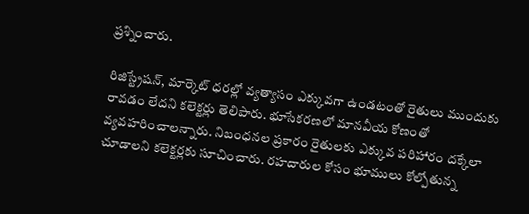ప్రశ్నించారు.

రిజిస్ట్రేషన్, మార్కెట్ ధరల్లో వ్యత్యాసం ఎక్కువగా ఉండటంతో రైతులు ముందుకు రావడం లేదని కలెక్టర్లు తెలిపారు. భూసేకరణలో మానవీయ కోణంతో వ్యవహరించాలన్నారు. నిబంధనల ప్రకారం రైతులకు ఎక్కువ పరిహారం దక్కేలా చూడాలని కలెక్టర్లకు సూచించారు. రహదారుల కోసం భూములు కోల్పోతున్న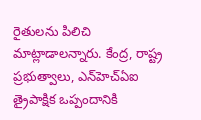రైతులను పిలిచి మాట్లాడాలన్నారు. కేంద్ర, రాష్ట్ర ప్రభుత్వాలు, ఎన్‌హెచ్ఏఐ త్రైపాక్షిక ఒప్పందానికి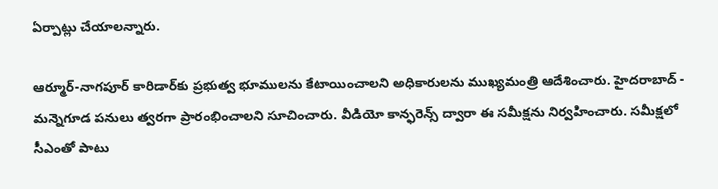ఏర్పాట్లు చేయాలన్నారు.

ఆర్మూర్-నాగపూర్ కారిడార్‌కు ప్రభుత్వ భూములను కేటాయించాలని అధికారులను ముఖ్యమంత్రి ఆదేశించారు. హైదరాబాద్ - మన్నెగూడ పనులు త్వరగా ప్రారంభించాలని సూచించారు. వీడియో కాన్ఫరెన్స్ ద్వారా ఈ సమీక్షను నిర్వహించారు. సమీక్షలో సీఎంతో పాటు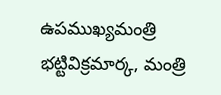ఉపముఖ్యమంత్రి భట్టివిక్రమార్క, మంత్రి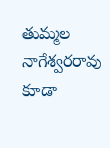తుమ్మల నాగేశ్వరరావు కూడా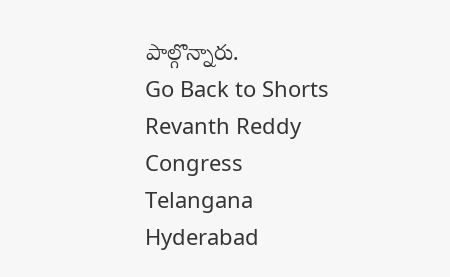పాల్గొన్నారు.
Go Back to Shorts
Revanth Reddy
Congress
Telangana
Hyderabad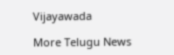Vijayawada

More Telugu News